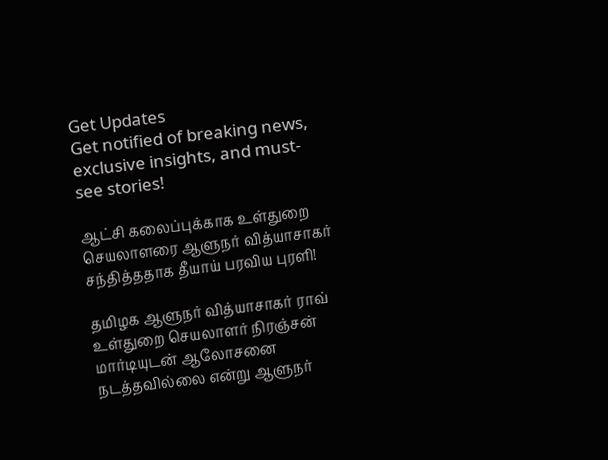Get Updates
Get notified of breaking news, exclusive insights, and must-see stories!

ஆட்சி கலைப்புக்காக உள்துறை செயலாளரை ஆளுநர் வித்யாசாகர் சந்தித்ததாக தீயாய் பரவிய புரளி!

தமிழக ஆளுநர் வித்யாசாகர் ராவ் உள்துறை செயலாளர் நிரஞ்சன் மார்டியுடன் ஆலோசனை நடத்தவில்லை என்று ஆளுநர்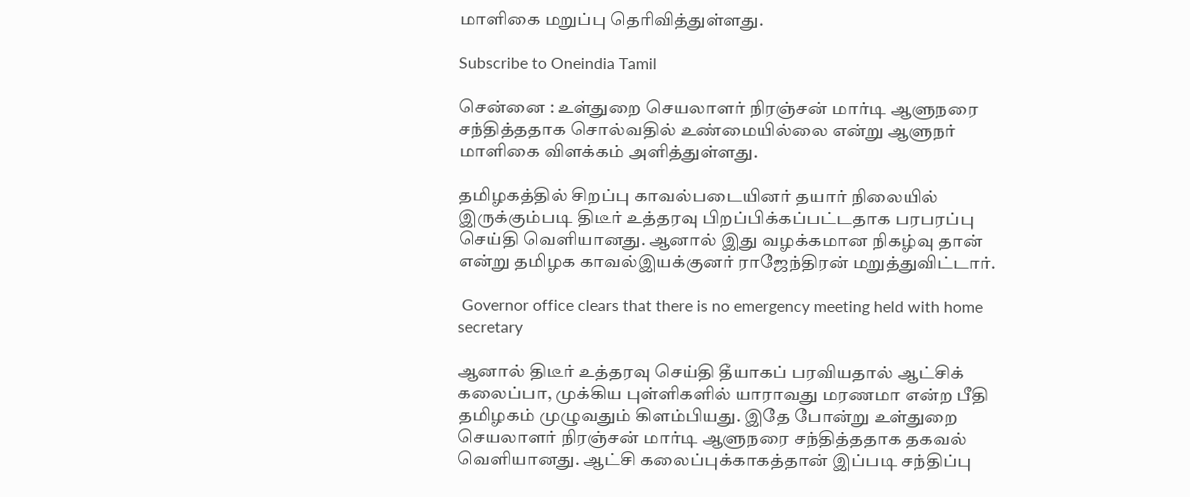மாளிகை மறுப்பு தெரிவித்துள்ளது.

Subscribe to Oneindia Tamil

சென்னை : உள்துறை செயலாளர் நிரஞ்சன் மார்டி ஆளுநரை சந்தித்ததாக சொல்வதில் உண்மையில்லை என்று ஆளுநர் மாளிகை விளக்கம் அளித்துள்ளது.

தமிழகத்தில் சிறப்பு காவல்படையினர் தயார் நிலையில் இருக்கும்படி திடீர் உத்தரவு பிறப்பிக்கப்பட்டதாக பரபரப்பு செய்தி வெளியானது. ஆனால் இது வழக்கமான நிகழ்வு தான் என்று தமிழக காவல்இயக்குனர் ராஜேந்திரன் மறுத்துவிட்டார்.

 Governor office clears that there is no emergency meeting held with home secretary

ஆனால் திடீர் உத்தரவு செய்தி தீயாகப் பரவியதால் ஆட்சிக் கலைப்பா, முக்கிய புள்ளிகளில் யாராவது மரணமா என்ற பீதி தமிழகம் முழுவதும் கிளம்பியது. இதே போன்று உள்துறை செயலாளர் நிரஞ்சன் மார்டி ஆளுநரை சந்தித்ததாக தகவல் வெளியானது. ஆட்சி கலைப்புக்காகத்தான் இப்படி சந்திப்பு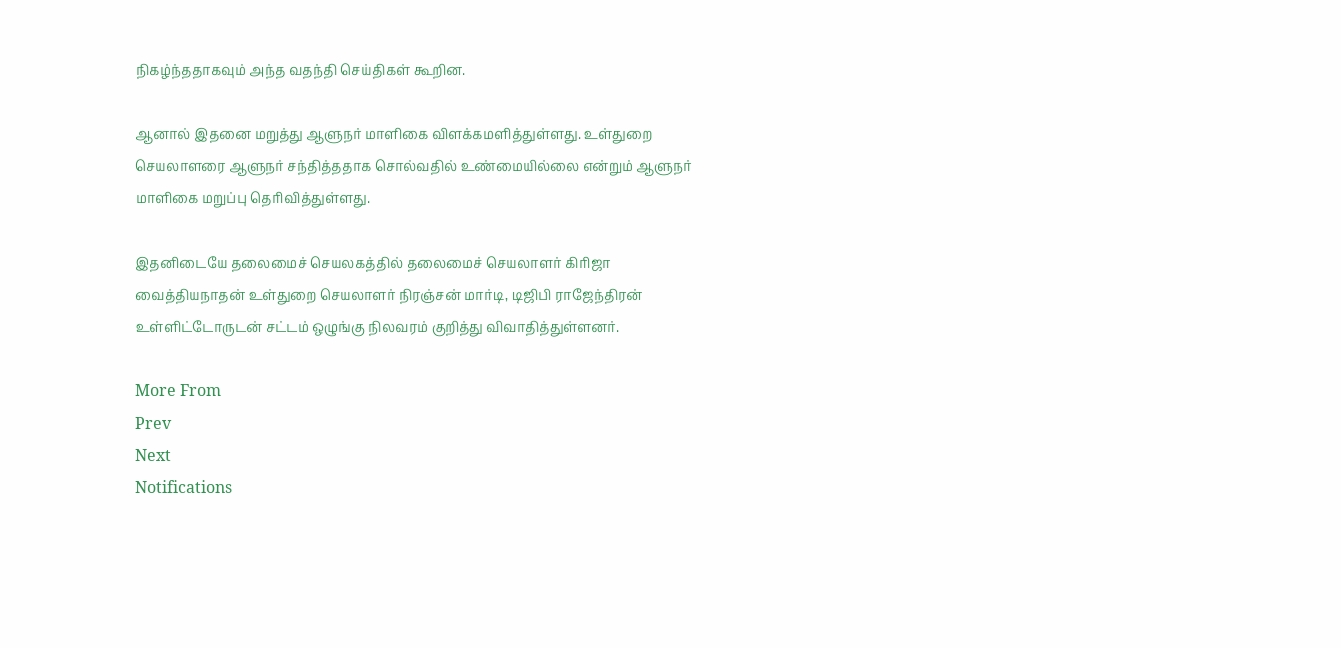நிகழ்ந்ததாகவும் அந்த வதந்தி செய்திகள் கூறின.

ஆனால் இதனை மறுத்து ஆளுநர் மாளிகை விளக்கமளித்துள்ளது. உள்துறை செயலாளரை ஆளுநர் சந்தித்ததாக சொல்வதில் உண்மையில்லை என்றும் ஆளுநர் மாளிகை மறுப்பு தெரிவித்துள்ளது.

இதனிடையே தலைமைச் செயலகத்தில் தலைமைச் செயலாளர் கிரிஜா வைத்தியநாதன் உள்துறை செயலாளர் நிரஞ்சன் மார்டி, டிஜிபி ராஜேந்திரன் உள்ளிட்டோருடன் சட்டம் ஒழுங்கு நிலவரம் குறித்து விவாதித்துள்ளனர்.

More From
Prev
Next
Notifications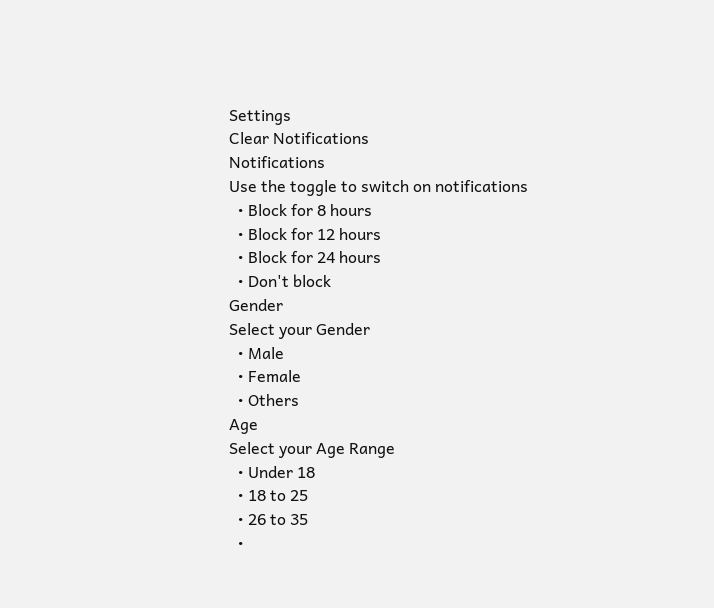Settings
Clear Notifications
Notifications
Use the toggle to switch on notifications
  • Block for 8 hours
  • Block for 12 hours
  • Block for 24 hours
  • Don't block
Gender
Select your Gender
  • Male
  • Female
  • Others
Age
Select your Age Range
  • Under 18
  • 18 to 25
  • 26 to 35
  •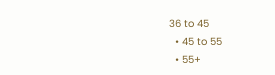36 to 45
  • 45 to 55
  • 55+